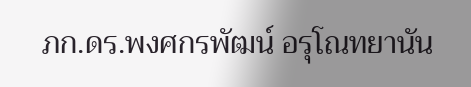ภก.ดร.พงศกรพัฒน์ อรุโณทยานัน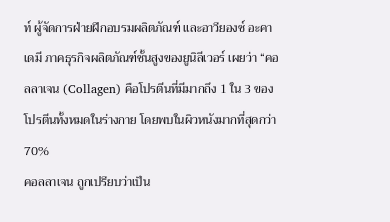ท์ ผู้จัดการฝ่ายฝึกอบรมผลิตภัณฑ์ และอาวียองซ์ อะคาเดมี ภาคธุรกิจผลิตภัณฑ์ชั้นสูงของยูนิลีเวอร์ เผยว่า “คอลลาเจน (Collagen) คือโปรตีนที่มีมากถึง 1 ใน 3 ของโปรตีนทั้งหมดในร่างกาย โดยพบในผิวหนังมากที่สุดกว่า 70%
คอลลาเจน ถูกเปรียบว่าเป็น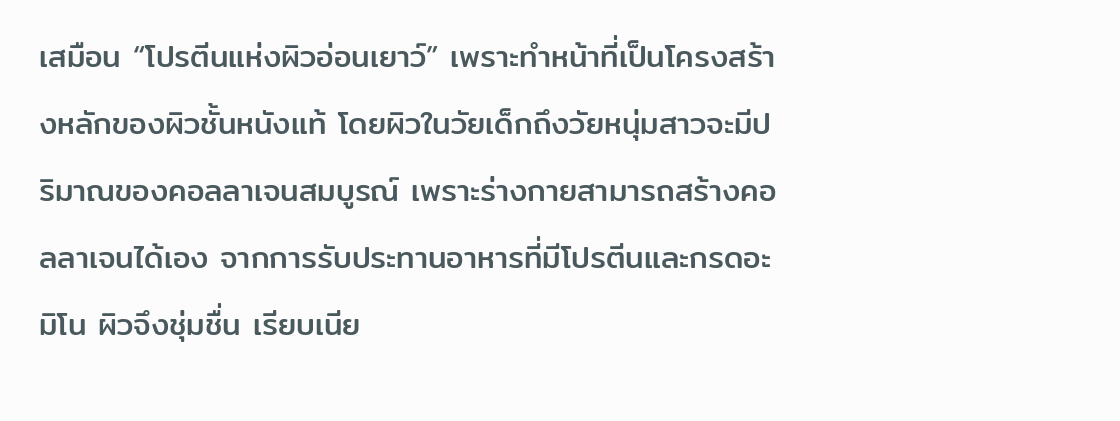เสมือน “โปรตีนแห่งผิวอ่อนเยาว์” เพราะทำหน้าที่เป็นโครงสร้างหลักของผิวชั้นหนังแท้ โดยผิวในวัยเด็กถึงวัยหนุ่มสาวจะมีปริมาณของคอลลาเจนสมบูรณ์ เพราะร่างกายสามารถสร้างคอลลาเจนได้เอง จากการรับประทานอาหารที่มีโปรตีนและกรดอะมิโน ผิวจึงชุ่มชื่น เรียบเนีย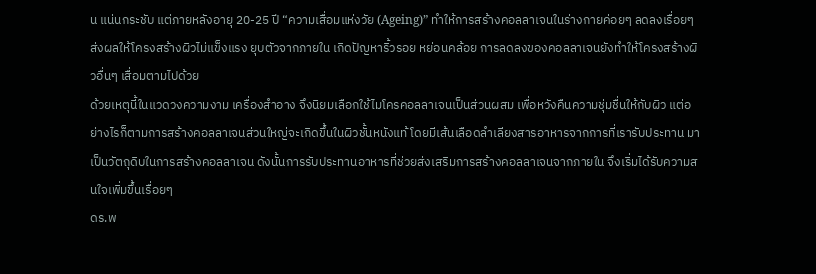น แน่นกระชับ แต่ภายหลังอายุ 20-25 ปี “ความเสื่อมแห่งวัย (Ageing)” ทำให้การสร้างคอลลาเจนในร่างกายค่อยๆ ลดลงเรื่อยๆ ส่งผลให้โครงสร้างผิวไม่แข็งแรง ยุบตัวจากภายใน เกิดปัญหาริ้วรอย หย่อนคล้อย การลดลงของคอลลาเจนยังทำให้โครงสร้างผิวอื่นๆ เสื่อมตามไปด้วย
ด้วยเหตุนี้ในแวดวงความงาม เครื่องสำอาง จึงนิยมเลือกใช้ไมโครคอลลาเจนเป็นส่วนผสม เพื่อหวังคืนความชุ่มชื่นให้กับผิว แต่อย่างไรก็ตามการสร้างคอลลาเจนส่วนใหญ่จะเกิดขึ้นในผิวชั้นหนังแท้ โดยมีเส้นเลือดลำเลียงสารอาหารจากการที่เรารับประทาน มาเป็นวัตถุดิบในการสร้างคอลลาเจน ดังนั้นการรับประทานอาหารที่ช่วยส่งเสริมการสร้างคอลลาเจนจากภายใน จึงเริ่มได้รับความสนใจเพิ่มขึ้นเรื่อยๆ
ดร.พ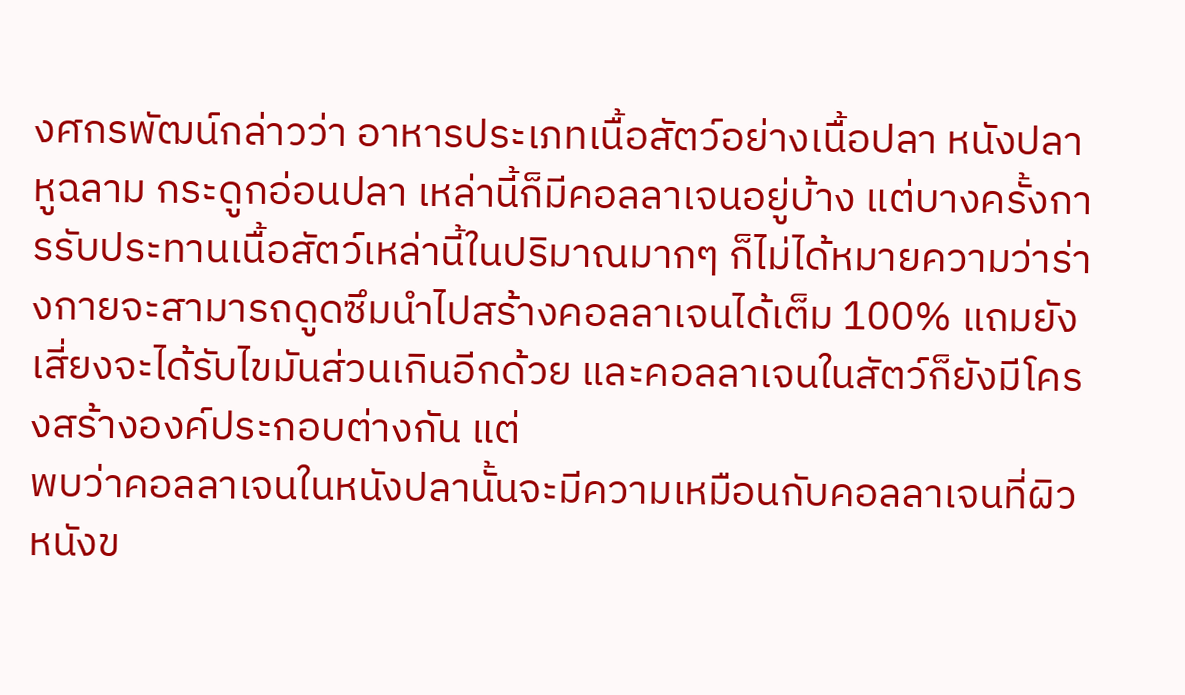งศกรพัฒน์กล่าวว่า อาหารประเภทเนื้อสัตว์อย่างเนื้อปลา หนังปลา หูฉลาม กระดูกอ่อนปลา เหล่านี้ก็มีคอลลาเจนอยู่บ้าง แต่บางครั้งการรับประทานเนื้อสัตว์เหล่านี้ในปริมาณมากๆ ก็ไม่ได้หมายความว่าร่างกายจะสามารถดูดซึมนำไปสร้างคอลลาเจนได้เต็ม 100% แถมยังเสี่ยงจะได้รับไขมันส่วนเกินอีกด้วย และคอลลาเจนในสัตว์ก็ยังมีโครงสร้างองค์ประกอบต่างกัน แต่
พบว่าคอลลาเจนในหนังปลานั้นจะมีความเหมือนกับคอลลาเจนที่ผิวหนังข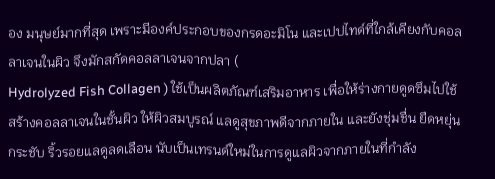อง มนุษย์มากที่สุด เพราะมีองค์ประกอบของกรดอะมิโน และเปปไทด์ที่ใกล้เคียงกับคอลลาเจนในผิว จึงมักสกัดคอลลาเจนจากปลา (
Hydrolyzed Fish Collagen ) ใช้เป็นผลิตภัณฑ์เสริมอาหาร เพื่อให้ร่างกายดูดซึมไปใช้สร้างคอลลาเจนในชั้นผิว ให้ผิวสมบูรณ์ แลดูสุขภาพดีจากภายใน และยังชุ่มชื่น ยืดหยุ่น กระชับ ริ้วรอยแลดูลดเลือน นับเป็นเทรนด์ใหม่ในการดูแลผิวจากภายในที่กำลัง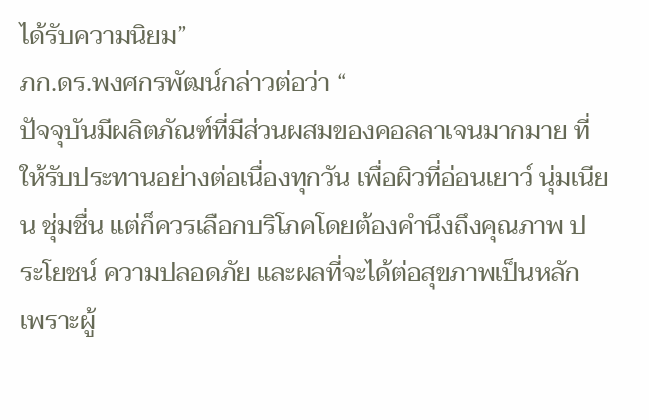ได้รับความนิยม”
ภก.ดร.พงศกรพัฒน์กล่าวต่อว่า “
ปัจจุบันมีผลิตภัณฑ์ที่มีส่วนผสมของคอลลาเจนมากมาย ที่ให้รับประทานอย่างต่อเนื่องทุกวัน เพื่อผิวที่อ่อนเยาว์ นุ่มเนียน ชุ่มชื่น แต่ก็ควรเลือกบริโภคโดยต้องคำนึงถึงคุณภาพ ประโยชน์ ความปลอดภัย และผลที่จะได้ต่อสุขภาพเป็นหลัก เพราะผู้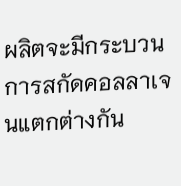ผลิตจะมีกระบวนการสกัดคอลลาเจนแตกต่างกัน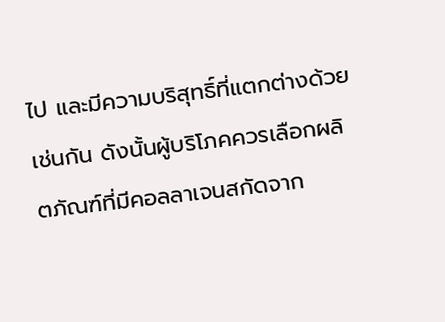ไป และมีความบริสุทธิ์ที่แตกต่างด้วยเช่นกัน ดังนั้นผู้บริโภคควรเลือกผลิตภัณฑ์ที่มีคอลลาเจนสกัดจาก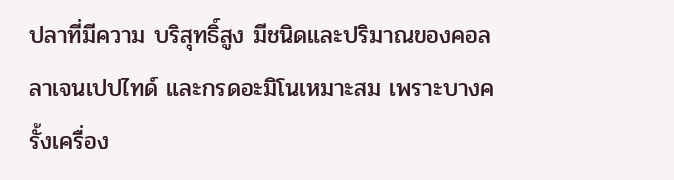ปลาที่มีความ บริสุทธิ์สูง มีชนิดและปริมาณของคอลลาเจนเปปไทด์ และกรดอะมิโนเหมาะสม เพราะบางครั้งเครื่อง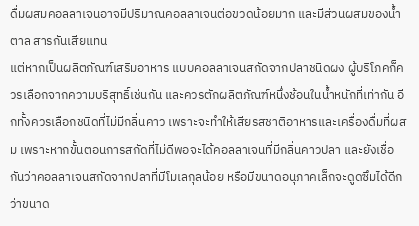ดื่มผสมคอลลาเจนอาจมีปริมาณคอลลาเจนต่อขวดน้อยมาก และมีส่วนผสมของน้ำตาล สารกันเสียแทน
แต่หากเป็นผลิตภัณฑ์เสริมอาหาร แบบคอลลาเจนสกัดจากปลาชนิดผง ผู้บริโภคก็ควรเลือกจากความบริสุทธิ์เช่นกัน และควรตักผลิตภัณฑ์หนึ่งช้อนในน้ำหนักที่เท่ากัน อีกทั้งควรเลือกชนิดที่ไม่มีกลิ่นคาว เพราะจะทำให้เสียรสชาติอาหารและเครื่องดื่มที่ผสม เพราะหากขั้นตอนการสกัดที่ไม่ดีพอจะได้คอลลาเจนที่มีกลิ่นคาวปลา และยังเชื่อกันว่าคอลลาเจนสกัดจากปลาที่มีโมเลกุลน้อย หรือมีขนาดอนุภาคเล็กจะดูดซึมได้ดีกว่าขนาด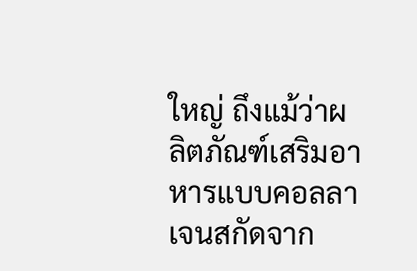ใหญ่ ถึงแม้ว่าผลิตภัณฑ์เสริมอาหารแบบคอลลาเจนสกัดจาก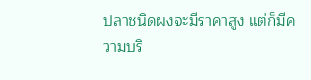ปลาชนิดผงจะมีราคาสูง แต่ก็มีความบริ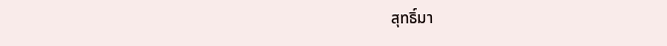สุทธิ์มา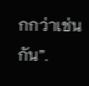กกว่าเช่นกัน”.